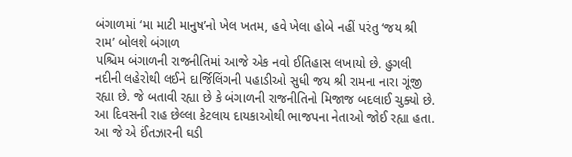બંગાળમાં ‘મા માટી માનુષ’નો ખેલ ખતમ, હવે ખેલા હોબે નહીં પરંતુ ‘જય શ્રી રામ’ બોલશે બંગાળ
પશ્ચિમ બંગાળની રાજનીતિમાં આજે એક નવો ઈતિહાસ લખાયો છે. હુગલી નદીની લહેરોથી લઈને દાર્જિલિંગની પહાડીઓ સુધી જય શ્રી રામના નારા ગૂંજી રહ્યા છે. જે બતાવી રહ્યા છે કે બંગાળની રાજનીતિનો મિજાજ બદલાઈ ચુક્યો છે. આ દિવસની રાહ છેલ્લા કેટલાય દાયકાઓથી ભાજપના નેતાઓ જોઈ રહ્યા હતા. આ જે એ ઈંતઝારની ઘડી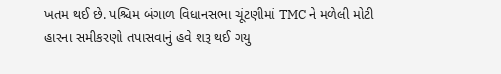ખતમ થઈ છે. પશ્ચિમ બંગાળ વિધાનસભા ચૂંટણીમાં TMC ને મળેલી મોટી હારના સમીકરણો તપાસવાનું હવે શરૂ થઈ ગયુ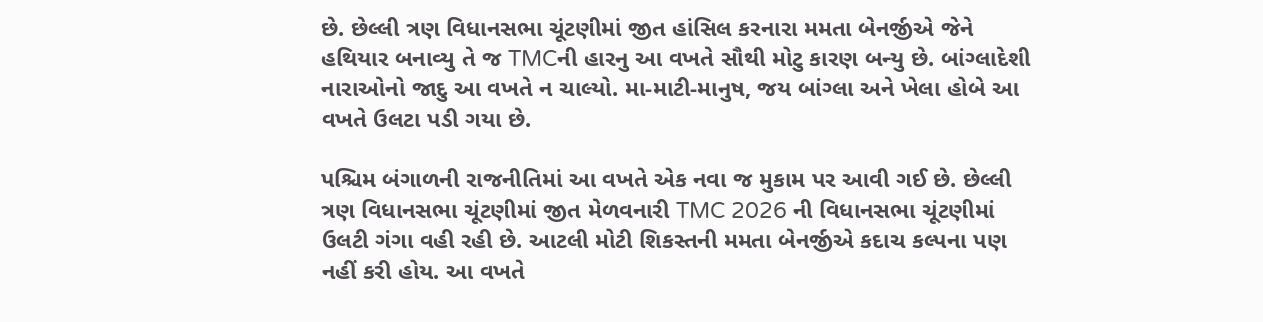છે. છેલ્લી ત્રણ વિધાનસભા ચૂંટણીમાં જીત હાંસિલ કરનારા મમતા બેનર્જીએ જેને હથિયાર બનાવ્યુ તે જ TMCની હારનુ આ વખતે સૌથી મોટુ કારણ બન્યુ છે. બાંગ્લાદેશી નારાઓનો જાદુ આ વખતે ન ચાલ્યો. મા-માટી-માનુષ, જય બાંગ્લા અને ખેલા હોબે આ વખતે ઉલટા પડી ગયા છે.

પશ્ચિમ બંગાળની રાજનીતિમાં આ વખતે એક નવા જ મુકામ પર આવી ગઈ છે. છેલ્લી ત્રણ વિધાનસભા ચૂંટણીમાં જીત મેળવનારી TMC 2026 ની વિધાનસભા ચૂંટણીમાં ઉલટી ગંગા વહી રહી છે. આટલી મોટી શિકસ્તની મમતા બેનર્જીએ કદાચ કલ્પના પણ નહીં કરી હોય. આ વખતે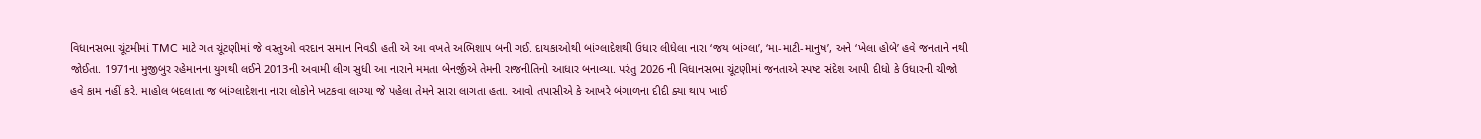વિધાનસભા ચૂંટમીમાં TMC માટે ગત ચૂંટણીમાં જે વસ્તુઓ વરદાન સમાન નિવડી હતી એ આ વખતે અભિશાપ બની ગઈ. દાયકાઓથી બાંગ્લાદેશથી ઉધાર લીધેલા નારા ‘જય બાંગ્લા’, ‘મા-માટી-માનુષ’, અને ‘ખેલા હોબે’ હવે જનતાને નથી જોઈતા. 1971ના મુજીબુર રહેમાનના યુગથી લઈને 2013ની અવામી લીગ સુધી આ નારાને મમતા બેનર્જીએ તેમની રાજનીતિનો આધાર બનાવ્યા. પરંતુ 2026 ની વિધાનસભા ચૂંટણીમાં જનતાએ સ્પષ્ટ સંદેશ આપી દીધો કે ઉધારની ચીજો હવે કામ નહીં કરે. માહોલ બદલાતા જ બાંગ્લાદેશના નારા લોકોને ખટકવા લાગ્યા જે પહેલા તેમને સારા લાગતા હતા. આવો તપાસીએ કે આખરે બંગાળના દીદી ક્યા થાપ ખાઈ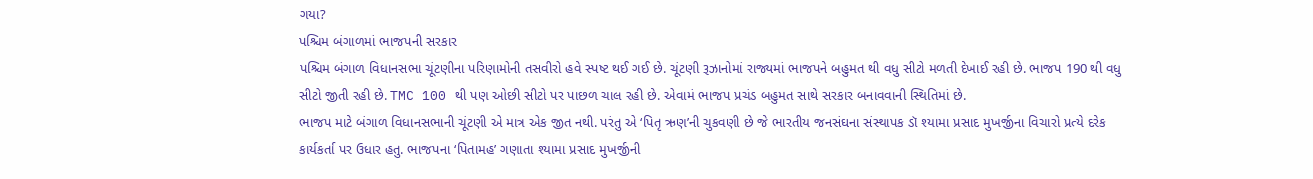ગયા?
પશ્ચિમ બંગાળમાં ભાજપની સરકાર
પશ્ચિમ બંગાળ વિધાનસભા ચૂંટણીના પરિણામોની તસવીરો હવે સ્પષ્ટ થઈ ગઈ છે. ચૂંટણી રૂઝાનોમાં રાજ્યમાં ભાજપને બહુમત થી વધુ સીટો મળતી દેખાઈ રહી છે. ભાજપ 190 થી વધુ સીટો જીતી રહી છે. TMC 100 થી પણ ઓછી સીટો પર પાછળ ચાલ રહી છે. એવામં ભાજપ પ્રચંડ બહુમત સાથે સરકાર બનાવવાની સ્થિતિમાં છે.
ભાજપ માટે બંગાળ વિધાનસભાની ચૂંટણી એ માત્ર એક જીત નથી. પરંતુ એ ‘પિતૃ ઋણ’ની ચુકવણી છે જે ભારતીય જનસંઘના સંસ્થાપક ડૉ શ્યામા પ્રસાદ મુખર્જીના વિચારો પ્રત્યે દરેક કાર્યકર્તા પર ઉધાર હતુ. ભાજપના ‘પિતામહ’ ગણાતા શ્યામા પ્રસાદ મુખર્જીની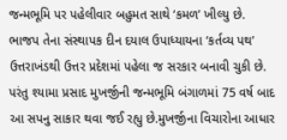જન્મભૂમિ પર પહેલીવાર બહુમત સાથે ‘કમળ’ ખીલ્યુ છે.
ભાજપ તેના સંસ્થાપક દીન દયાલ ઉપાધ્યાયના ‘કર્તવ્ય પથ’ ઉત્તરાખંડથી ઉત્તર પ્રદેશમાં પહેલા જ સરકાર બનાવી ચુકી છે. પરંતુ શ્યામા પ્રસાદ મુખર્જીની જન્મભૂમિ બંગાળમાં 75 વર્ષ બાદ આ સપનુ સાકાર થવા જઈ રહ્યુ છે.મુખર્જીના વિચારોના આધાર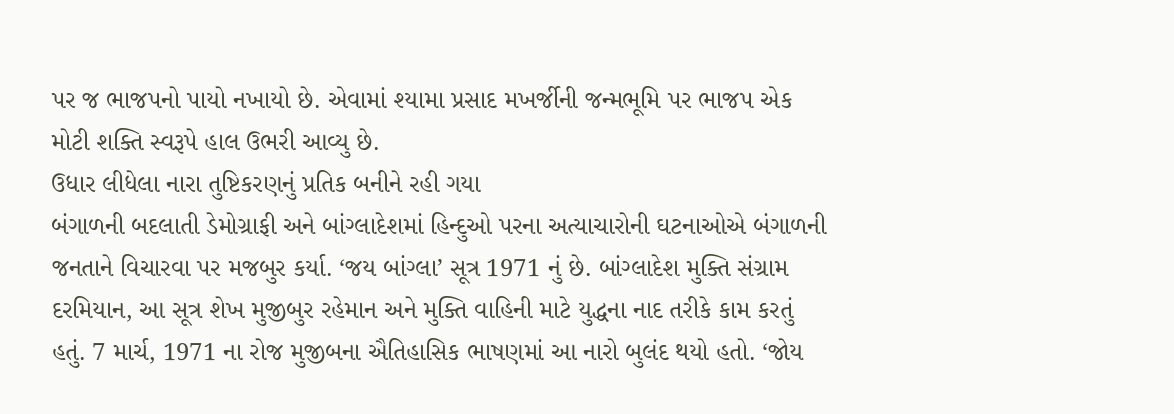પર જ ભાજપનો પાયો નખાયો છે. એવામાં શ્યામા પ્રસાદ મખર્જીની જન્મભૂમિ પર ભાજપ એક મોટી શક્તિ સ્વરૂપે હાલ ઉભરી આવ્યુ છે.
ઉધાર લીધેલા નારા તુષ્ટિકરણનું પ્રતિક બનીને રહી ગયા
બંગાળની બદલાતી ડેમોગ્રાફી અને બાંગ્લાદેશમાં હિન્દુઓ પરના અત્યાચારોની ઘટનાઓએ બંગાળની જનતાને વિચારવા પર મજબુર કર્યા. ‘જય બાંગ્લા’ સૂત્ર 1971 નું છે. બાંગ્લાદેશ મુક્તિ સંગ્રામ દરમિયાન, આ સૂત્ર શેખ મુજીબુર રહેમાન અને મુક્તિ વાહિની માટે યુદ્ધના નાદ તરીકે કામ કરતું હતું. 7 માર્ચ, 1971 ના રોજ મુજીબના ઐતિહાસિક ભાષણમાં આ નારો બુલંદ થયો હતો. ‘જોય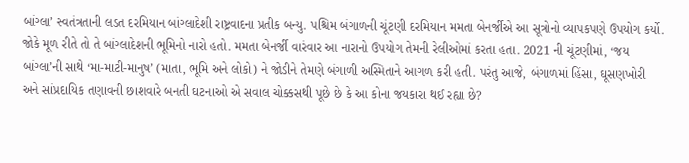બાંગ્લા’ સ્વતંત્રતાની લડત દરમિયાન બાંગ્લાદેશી રાષ્ટ્રવાદના પ્રતીક બન્યુ. પશ્ચિમ બંગાળની ચૂંટણી દરમિયાન મમતા બેનર્જીએ આ સૂત્રોનો વ્યાપકપણે ઉપયોગ કર્યો. જોકે મૂળ રીતે તો તે બાંગ્લાદેશની ભૂમિનો નારો હતો. મમતા બેનર્જી વારંવાર આ નારાનો ઉપયોગ તેમની રેલીઓમાં કરતા હતા. 2021 ની ચૂંટણીમાં, ‘જય બાંગ્લા’ની સાથે ‘મા-માટી-માનુષ’ (માતા, ભૂમિ અને લોકો) ને જોડીને તેમણે બંગાળી અસ્મિતાને આગળ કરી હતી. પરંતુ આજે, બંગાળમાં હિંસા, ઘૂસણખોરી અને સાંપ્રદાયિક તણાવની છાશવારે બનતી ઘટનાઓ એ સવાલ ચોક્કસથી પૂછે છે કે આ કોના જયકારા થઈ રહ્યા છે?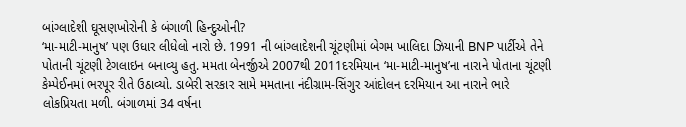બાંગ્લાદેશી ઘૂસણખોરોની કે બંગાળી હિન્દુઓની?
‘મા-માટી-માનુષ’ પણ ઉધાર લીધેલો નારો છે. 1991 ની બાંગ્લાદેશની ચૂંટણીમાં બેગમ ખાલિદા ઝિયાની BNP પાર્ટીએ તેને પોતાની ચૂંટણી ટેગલાઇન બનાવ્યુ હતુ. મમતા બેનર્જીએ 2007થી 2011દરમિયાન ‘મા-માટી-માનુષ’ના નારાને પોતાના ચૂંટણી કેમ્પેઈનમાં ભરપૂર રીતે ઉઠાવ્યો. ડાબેરી સરકાર સામે મમતાના નંદીગ્રામ-સિંગુર આંદોલન દરમિયાન આ નારાને ભારે લોકપ્રિયતા મળી. બંગાળમાં 34 વર્ષના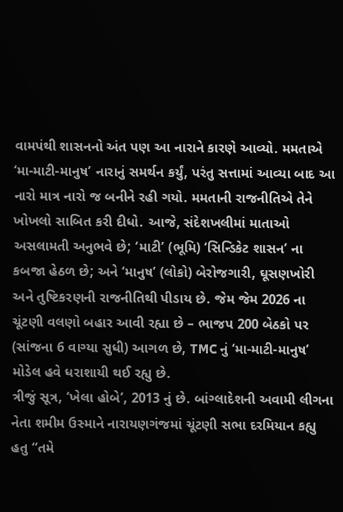વામપંથી શાસનનો અંત પણ આ નારાને કારણે આવ્યો. મમતાએ ‘મા-માટી-માનુષ’ નારાનું સમર્થન કર્યું, પરંતુ સત્તામાં આવ્યા બાદ આ નારો માત્ર નારો જ બનીને રહી ગયો. મમતાની રાજનીતિએ તેને ખોખલો સાબિત કરી દીધો. આજે, સંદેશખલીમાં માતાઓ અસલામતી અનુભવે છે; ‘માટી’ (ભૂમિ) ‘સિન્ડિકેટ શાસન’ ના કબજા હેઠળ છે; અને ‘માનુષ’ (લોકો) બેરોજગારી, ઘૂસણખોરી અને તુષ્ટિકરણની રાજનીતિથી પીડાય છે. જેમ જેમ 2026 ના ચૂંટણી વલણો બહાર આવી રહ્યા છે – ભાજપ 200 બેઠકો પર (સાંજના 6 વાગ્યા સુધી) આગળ છે, TMC નું ‘મા-માટી-માનુષ’ મોડેલ હવે ધરાશાયી થઈ રહ્યુ છે.
ત્રીજું સૂત્ર, ‘ખેલા હોબે’, 2013 નું છે. બાંગ્લાદેશની અવામી લીગના નેતા શમીમ ઉસ્માને નારાયણગંજમાં ચૂંટણી સભા દરમિયાન કહ્યુ હતુ “તમે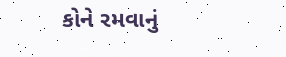કોને રમવાનું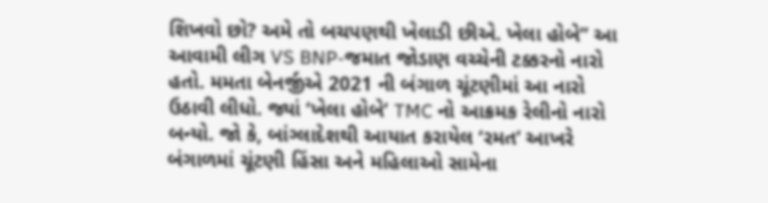શિખવો છો? અમે તો બચપણથી ખેલાડી છીએ. ખેલા હોબે” આ આવામી લીગ VS BNP-જમાત જોડાણ વચ્ચેની ટક્કરનો નારો હતો. મમતા બેનર્જીએ 2021 ની બંગાળ ચૂંટણીમાં આ નારો ઉઠાવી લીધો. જ્યાં ‘ખેલા હોબે’ TMC નો આક્રમક રેલીનો નારો બન્યો. જો કે, બાંગ્લાદેશથી આયાત કરાયેલ ‘રમત’ આખરે બંગાળમાં ચૂંટણી હિંસા અને મહિલાઓ સામેના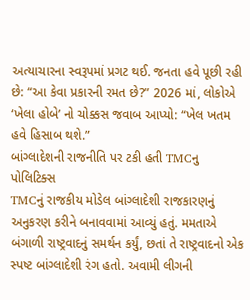અત્યાચારના સ્વરૂપમાં પ્રગટ થઈ. જનતા હવે પૂછી રહી છે: “આ કેવા પ્રકારની રમત છે?” 2026 માં, લોકોએ ‘ખેલા હોબે’ નો ચોક્કસ જવાબ આપ્યો: “ખેલ ખતમ હવે હિસાબ થશે.”
બાંગ્લાદેશની રાજનીતિ પર ટકી હતી TMCનુ પોલિટિક્સ
TMCનું રાજકીય મોડેલ બાંગ્લાદેશી રાજકારણનું અનુકરણ કરીને બનાવવામાં આવ્યું હતું. મમતાએ બંગાળી રાષ્ટ્રવાદનું સમર્થન કર્યું, છતાં તે રાષ્ટ્રવાદનો એક સ્પષ્ટ બાંગ્લાદેશી રંગ હતો. અવામી લીગની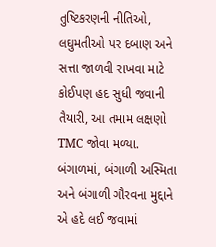તુષ્ટિકરણની નીતિઓ, લઘુમતીઓ પર દબાણ અને સત્તા જાળવી રાખવા માટે કોઈપણ હદ સુધી જવાની તૈયારી, આ તમામ લક્ષણો TMC જોવા મળ્યા. બંગાળમાં, બંગાળી અસ્મિતા અને બંગાળી ગૌરવના મુદ્દાને એ હદે લઈ જવામાં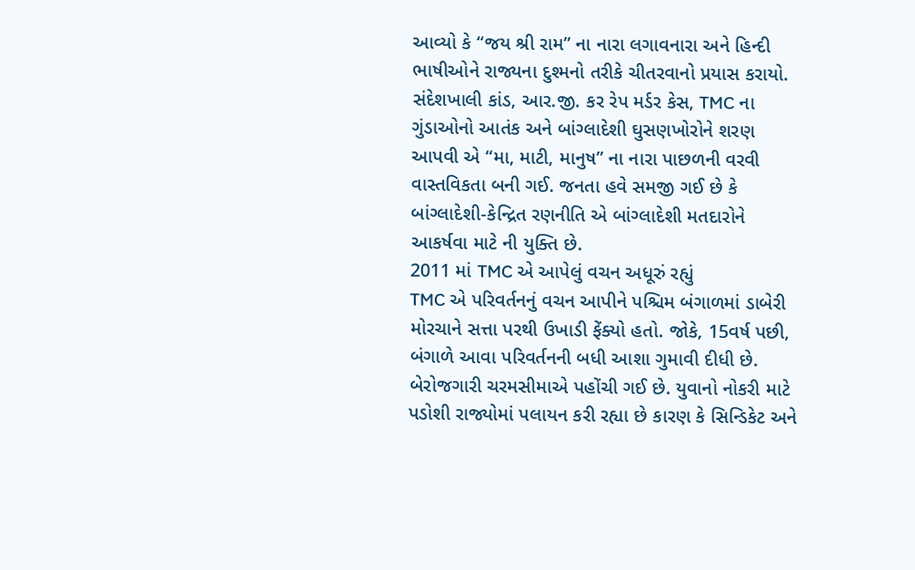આવ્યો કે “જય શ્રી રામ” ના નારા લગાવનારા અને હિન્દી ભાષીઓને રાજ્યના દુશ્મનો તરીકે ચીતરવાનો પ્રયાસ કરાયો. સંદેશખાલી કાંડ, આર.જી. કર રેપ મર્ડર કેસ, TMC ના ગુંડાઓનો આતંક અને બાંગ્લાદેશી ઘુસણખોરોને શરણ આપવી એ “મા, માટી, માનુષ” ના નારા પાછળની વરવી વાસ્તવિકતા બની ગઈ. જનતા હવે સમજી ગઈ છે કે બાંગ્લાદેશી-કેન્દ્રિત રણનીતિ એ બાંગ્લાદેશી મતદારોને આકર્ષવા માટે ની યુક્તિ છે.
2011 માં TMC એ આપેલું વચન અધૂરું રહ્યું
TMC એ પરિવર્તનનું વચન આપીને પશ્ચિમ બંગાળમાં ડાબેરી મોરચાને સત્તા પરથી ઉખાડી ફેંક્યો હતો. જોકે, 15વર્ષ પછી, બંગાળે આવા પરિવર્તનની બધી આશા ગુમાવી દીધી છે. બેરોજગારી ચરમસીમાએ પહોંચી ગઈ છે. યુવાનો નોકરી માટે પડોશી રાજ્યોમાં પલાયન કરી રહ્યા છે કારણ કે સિન્ડિકેટ અને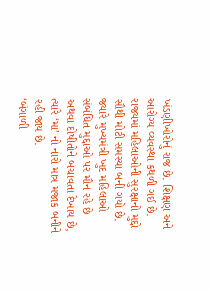ખંડણીખોરોનું રાજ છે. શિક્ષણ અને આરોગ્ય વ્યવસ્થા કથળી ગઈ છે. રાજ્યમાં મહિલાઓની સુરક્ષાનો મુદ્દો સૌથી મોટી સમસ્યા બની ગયો છે. જ્યારે મુખ્યમંત્રી ખુદ મહિલાઓ સંબંધિત મુદ્દાઓ પર મૌન રહે છે અથવા દોષીતોને બચાવતા દેખાય છે, ત્યારે ‘મા’ નો નારો માત્ર મજાક બનીને રહી જાય છે.
‘બંગાળી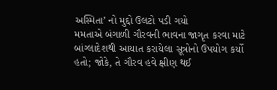અસ્મિતા’ નો મુદ્દો ઉલટો પડી ગયો
મમતાએ બંગાળી ગૌરવની ભાવના જાગૃત કરવા માટે બાંગ્લાદેશથી આયાત કરાયેલા સૂત્રોનો ઉપયોગ કર્યો હતો; જોકે, તે ગૌરવ હવે ક્ષીણ થઈ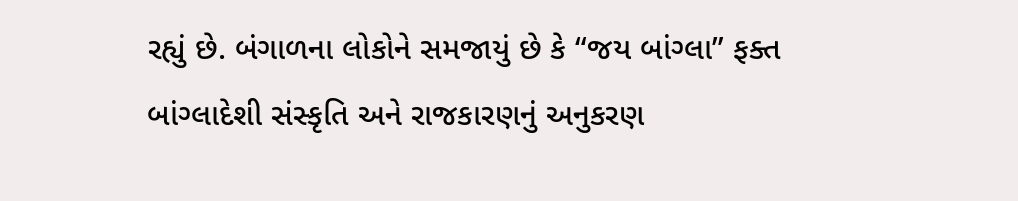રહ્યું છે. બંગાળના લોકોને સમજાયું છે કે “જય બાંગ્લા” ફક્ત બાંગ્લાદેશી સંસ્કૃતિ અને રાજકારણનું અનુકરણ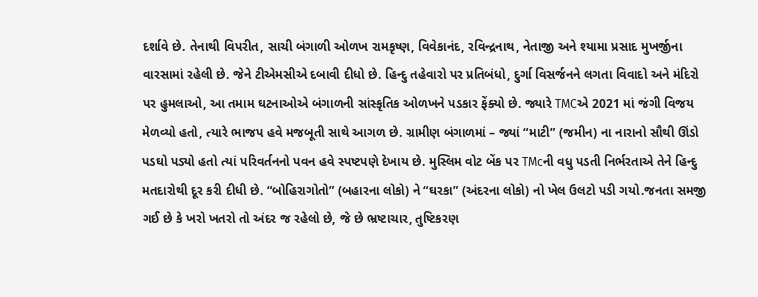દર્શાવે છે. તેનાથી વિપરીત, સાચી બંગાળી ઓળખ રામકૃષ્ણ, વિવેકાનંદ, રવિન્દ્રનાથ, નેતાજી અને શ્યામા પ્રસાદ મુખર્જીના વારસામાં રહેલી છે. જેને ટીએમસીએ દબાવી દીધો છે. હિન્દુ તહેવારો પર પ્રતિબંધો, દુર્ગા વિસર્જનને લગતા વિવાદો અને મંદિરો પર હુમલાઓ, આ તમામ ઘટનાઓએ બંગાળની સાંસ્કૃતિક ઓળખને પડકાર ફેંક્યો છે. જ્યારે TMCએ 2021 માં જંગી વિજય મેળવ્યો હતો, ત્યારે ભાજપ હવે મજબૂતી સાથે આગળ છે. ગ્રામીણ બંગાળમાં – જ્યાં “માટી” (જમીન) ના નારાનો સૌથી ઊંડો પડઘો પડ્યો હતો ત્યાં પરિવર્તનનો પવન હવે સ્પષ્ટપણે દેખાય છે. મુસ્લિમ વોટ બેંક પર TMcની વધુ પડતી નિર્ભરતાએ તેને હિન્દુ મતદારોથી દૂર કરી દીધી છે. “બોહિરાગોતો” (બહારના લોકો) ને “ઘરકા” (અંદરના લોકો) નો ખેલ ઉલટો પડી ગયો.જનતા સમજી ગઈ છે કે ખરો ખતરો તો અંદર જ રહેલો છે, જે છે ભ્રષ્ટાચાર, તુષ્ટિકરણ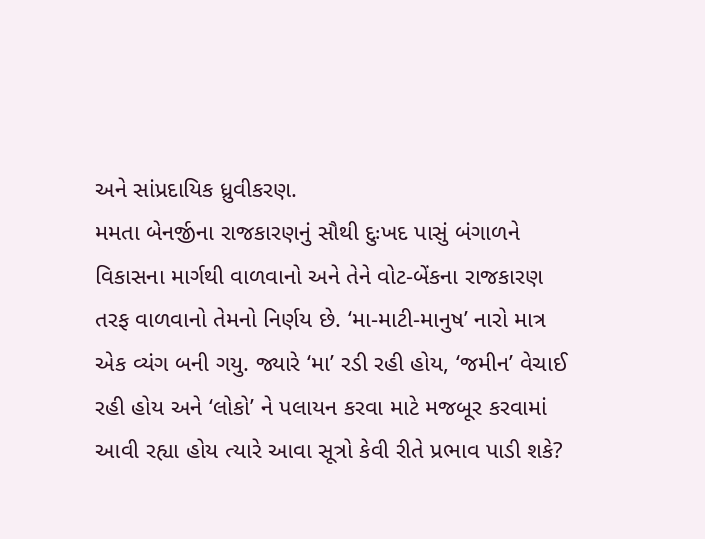અને સાંપ્રદાયિક ધ્રુવીકરણ.
મમતા બેનર્જીના રાજકારણનું સૌથી દુઃખદ પાસું બંગાળને વિકાસના માર્ગથી વાળવાનો અને તેને વોટ-બેંકના રાજકારણ તરફ વાળવાનો તેમનો નિર્ણય છે. ‘મા-માટી-માનુષ’ નારો માત્ર એક વ્યંગ બની ગયુ. જ્યારે ‘મા’ રડી રહી હોય, ‘જમીન’ વેચાઈ રહી હોય અને ‘લોકો’ ને પલાયન કરવા માટે મજબૂર કરવામાં આવી રહ્યા હોય ત્યારે આવા સૂત્રો કેવી રીતે પ્રભાવ પાડી શકે?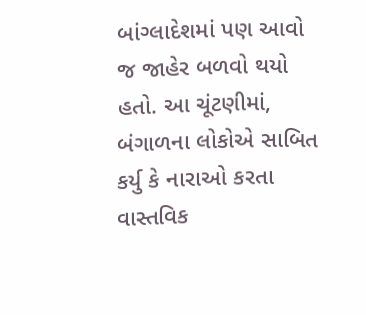બાંગ્લાદેશમાં પણ આવો જ જાહેર બળવો થયો હતો. આ ચૂંટણીમાં, બંગાળના લોકોએ સાબિત કર્યુ કે નારાઓ કરતા વાસ્તવિક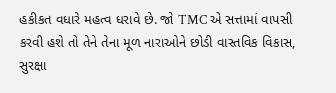હકીકત વધારે મહત્વ ધરાવે છે. જો TMC એ સત્તામાં વાપસી કરવી હશે તો તેને તેના મૂળ નારાઓને છોડી વાસ્તવિક વિકાસ, સુરક્ષા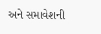અને સમાવેશની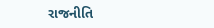રાજનીતિ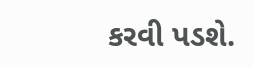કરવી પડશે.